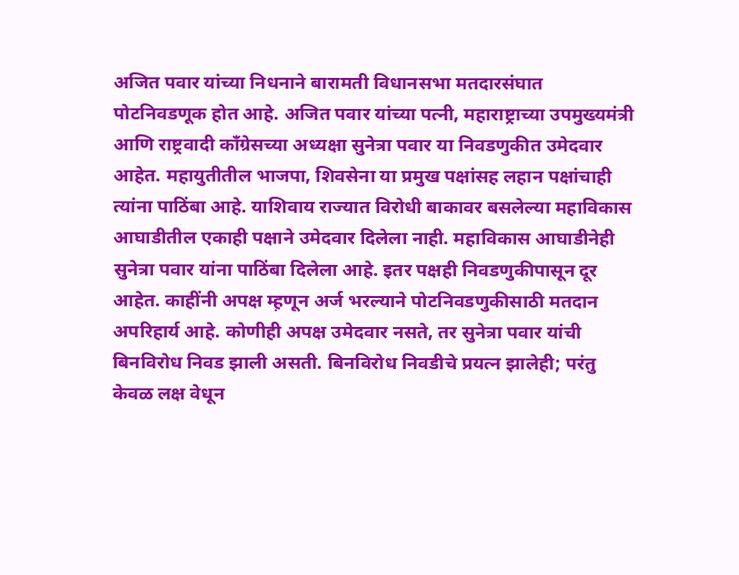अजित पवार यांच्या निधनाने बारामती विधानसभा मतदारसंघात पोटनिवडणूक होत आहे. अजित पवार यांच्या पत्नी, महाराष्ट्राच्या उपमुख्यमंत्री आणि राष्ट्रवादी काँग्रेसच्या अध्यक्षा सुनेत्रा पवार या निवडणुकीत उमेदवार आहेत. महायुतीतील भाजपा, शिवसेना या प्रमुख पक्षांसह लहान पक्षांचाही त्यांना पाठिंबा आहे. याशिवाय राज्यात विरोधी बाकावर बसलेल्या महाविकास आघाडीतील एकाही पक्षाने उमेदवार दिलेला नाही. महाविकास आघाडीनेही सुनेत्रा पवार यांना पाठिंबा दिलेला आहे. इतर पक्षही निवडणुकीपासून दूर आहेत. काहींनी अपक्ष म्ह़णून अर्ज भरल्याने पोटनिवडणुकीसाठी मतदान अपरिहार्य आहे. कोणीही अपक्ष उमेदवार नसते, तर सुनेत्रा पवार यांची बिनविरोध निवड झाली असती. बिनविरोध निवडीचे प्रयत्न झालेही; परंतु केवळ लक्ष वेधून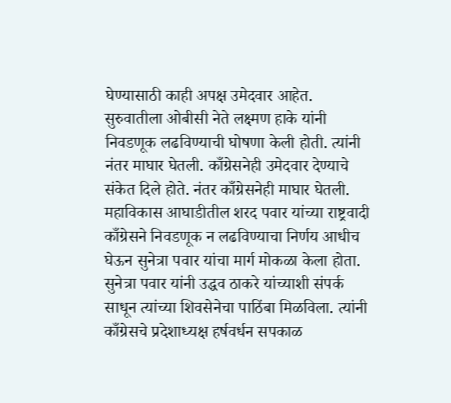घेण्यासाठी काही अपक्ष उमेदवार आहेत. सुरुवातीला ओबीसी नेते लक्ष्मण हाके यांनी निवडणूक लढविण्याची घोषणा केली होती. त्यांनी नंतर माघार घेतली. काँग्रेसनेही उमेदवार देण्याचे संकेत दिले होते. नंतर काँग्रेसनेही माघार घेतली. महाविकास आघाडीतील शरद पवार यांच्या राष्ट्रवादी काँग्रेसने निवडणूक न लढविण्याचा निर्णय आधीच घेऊन सुनेत्रा पवार यांचा मार्ग मोकळा केला होता. सुनेत्रा पवार यांनी उद्धव ठाकरे यांच्याशी संपर्क साधून त्यांच्या शिवसेनेचा पाठिंबा मिळविला. त्यांनी काँग्रेसचे प्रदेशाध्यक्ष हर्षवर्धन सपकाळ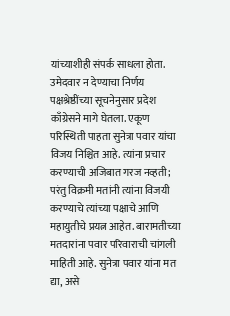यांच्याशीही संपर्क साधला होता. उमेदवार न देण्याचा निर्णय पक्षश्रेष्ठींच्या सूचनेनुसार प्रदेश काँग्रेसने मागे घेतला. एकूण परिस्थिती पाहता सुनेत्रा पवार यांचा विजय निश्चित आहे. त्यांना प्रचार करण्याची अजिबात गरज नव्हती; परंतु विक्रमी मतांनी त्यांना विजयी करण्याचे त्यांच्या पक्षाचे आणि महायुतीचे प्रयत्न आहेत. बारामतीच्या मतदारांना पवार परिवाराची चांगली माहिती आहे. सुनेत्रा पवार यांना मत द्या, असे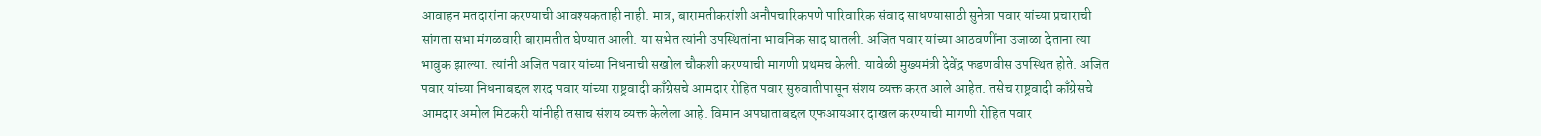आवाहन मतदारांना करण्याची आवश्यकताही नाही. मात्र, बारामतीकरांशी अनौपचारिकपणे पारिवारिक संवाद साधण्यासाठी सुनेत्रा पवार यांच्या प्रचाराची सांगता सभा मंगळवारी बारामतीत घेण्यात आली. या सभेत त्यांनी उपस्थितांना भावनिक साद घातली. अजित पवार यांच्या आठवणींना उजाळा देताना त्या भावुक झाल्या. त्यांनी अजित पवार यांच्या निधनाची सखोल चौकशी करण्याची मागणी प्रथमच केली. यावेळी मुख्यमंत्री देवेंद्र फडणवीस उपस्थित होते. अजित पवार यांच्या निधनाबद्दल शरद पवार यांच्या राष्ट्रवादी काँग्रेसचे आमदार रोहित पवार सुरुवातीपासून संशय व्यक्त करत आले आहेत. तसेच राष्ट्रवादी काँग्रेसचे आमदार अमोल मिटकरी यांनीही तसाच संशय व्यक्त केलेला आहे. विमान अपघाताबद्दल एफआयआर दाखल करण्याची मागणी रोहित पवार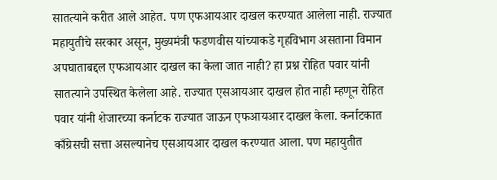सातत्याने करीत आले आहेत. पण एफआयआर दाखल करण्यात आलेला नाही. राज्यात महायुतीचे सरकार असून, मुख्यमंत्री फडणवीस यांच्याकडे गृहविभाग असताना विमान अपघाताबद्दल एफआयआर दाखल का केला जात नाही? हा प्रश्न रोहित पवार यांनी सातत्याने उपस्थित केलेला आहे. राज्यात एसआयआर दाखल होत नाही म्हणून रोहित पवार यांनी शेजारच्या कर्नाटक राज्यात जाऊन एफआयआर दाखल केला. कर्नाटकात काँग्रेसची सत्ता असल्यानेच एसआयआर दाखल करण्यात आला. पण महायुतीत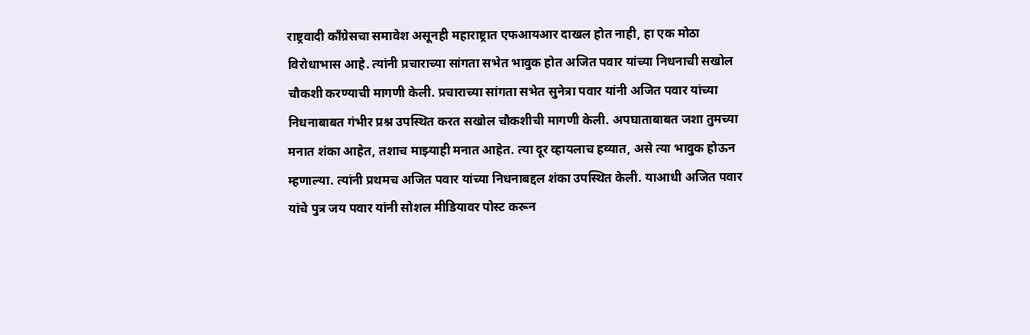राष्ट्रवादी काँग्रेसचा समावेश असूनही महाराष्ट्रात एफआयआर दाखल होत नाही, हा एक मोठा विरोधाभास आहे. त्यांनी प्रचाराच्या सांगता सभेत भावुक होत अजित पवार यांच्या निधनाची सखोल चौकशी करण्याची मागणी केली. प्रचाराच्या सांगता सभेत सुनेत्रा पवार यांनी अजित पवार यांच्या निधनाबाबत गंभीर प्रश्न उपस्थित करत सखोल चौकशीची मागणी केली. अपघाताबाबत जशा तुमच्या मनात शंका आहेत, तशाच माझ्याही मनात आहेत. त्या दूर व्हायलाच हव्यात, असे त्या भावुक होऊन म्हणाल्या. त्यांनी प्रथमच अजित पवार यांच्या निधनाबद्दल शंका उपस्थित केली. याआधी अजित पवार यांचे पुत्र जय पवार यांनी सोशल मीडियावर पोस्ट करून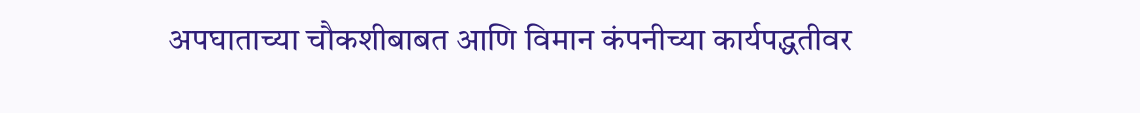अपघाताच्या चौकशीबाबत आणि विमान कंपनीच्या कार्यपद्धतीवर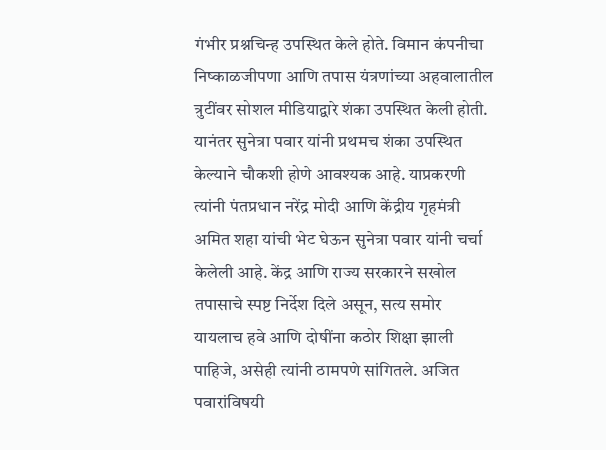गंभीर प्रश्नचिन्ह उपस्थित केले होते. विमान कंपनीचा निष्काळजीपणा आणि तपास यंत्रणांच्या अहवालातील त्रुटींवर सोशल मीडियाद्वारे शंका उपस्थित केली होती. यानंतर सुनेत्रा पवार यांनी प्रथमच शंका उपस्थित केल्याने चौकशी होणे आवश्यक आहे. याप्रकरणी त्यांनी पंतप्रधान नरेंद्र मोदी आणि केंद्रीय गृहमंत्री अमित शहा यांची भेट घेऊन सुनेत्रा पवार यांनी चर्चा केलेली आहे. केंद्र आणि राज्य सरकारने सखोल तपासाचे स्पष्ट निर्देश दिले असून, सत्य समोर यायलाच हवे आणि दोषींना कठोर शिक्षा झाली पाहिजे, असेही त्यांनी ठामपणे सांगितले. अजित पवारांविषयी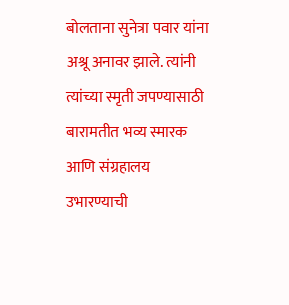बोलताना सुनेत्रा पवार यांना अश्रू अनावर झाले. त्यांनी त्यांच्या स्मृती जपण्यासाठी बारामतीत भव्य स्मारक आणि संग्रहालय उभारण्याची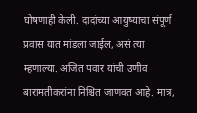घोषणाही केली. दादांच्या आयुष्याचा संपूर्ण प्रवास यात मांडला जाईल, असं त्या म्हणाल्या. अजित पवार यांची उणीव बारामतीकरांना निश्चित जाणवत आहे. मात्र,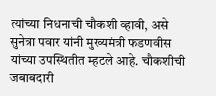त्यांच्या निधनाची चौकशी व्हावी, असे सुनेत्रा पवार यांनी मुख्यमंत्री फडणवीस यांच्या उपस्थितीत म्हटले आहे. चौकशीची जबाबदारी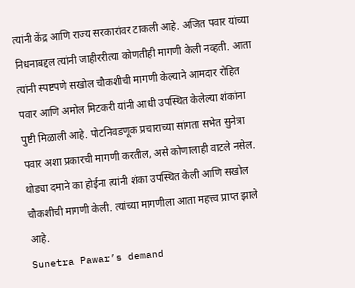त्यांनी केंद्र आणि राज्य सरकारांवर टाकली आहे. अजित पवार यांच्या निधनाबद्दल त्यांनी जाहीररीत्या कोणतीही मागणी केली नव्हती. आता त्यांनी स्पष्टपणे सखोल चौकशीची मागणी केल्याने आमदार रोहित पवार आणि अमोल मिटकरी यांनी आधी उपस्थित केलेल्या शंकांना पुष्टी मिळाली आहे. पोटनिवडणूक प्रचाराच्या सांगता सभेत सुनेत्रा पवार अशा प्रकारची मागणी करतील, असे कोणालाही वाटले नसेल. थोड्या दमाने का होईना त्यांनी शंका उपस्थित केली आणि सखोल चौकशीची मागणी केली. त्यांच्या मागणीला आता महत्त्व प्राप्त झाले आहे.
Sunetra Pawar’s demand